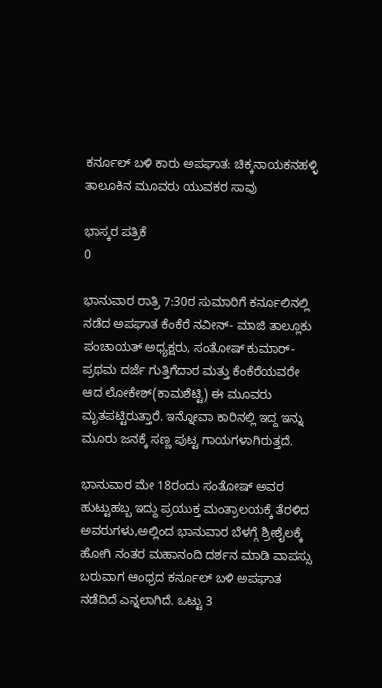ಕರ್ನೂಲ್ ಬಳಿ ಕಾರು ಅಪಘಾತ: ಚಿಕ್ಕನಾಯಕನಹಳ್ಳಿ ತಾಲೂಕಿನ ಮೂವರು ಯುವಕರ ಸಾವು

ಭಾಸ್ಕರ ಪತ್ರಿಕೆ
0

ಭಾನುವಾರ ರಾತ್ರಿ 7:30ರ ಸುಮಾರಿಗೆ ಕರ್ನೂಲಿನಲ್ಲಿ ನಡೆದ ಅಪಘಾತ ಕೆಂಕೆರೆ ನವೀನ್- ಮಾಜಿ ತಾಲ್ಲೂಕು ಪಂಚಾಯತ್ ಅಧ್ಯಕ್ಷರು, ಸಂತೋಷ್ ಕುಮಾರ್- ಪ್ರಥಮ ದರ್ಜೆ ಗುತ್ತಿಗೆದಾರ ಮತ್ತು ಕೆಂಕೆರೆಯವರೇ ಆದ ಲೋಕೇಶ್(ಕಾಮಶೆಟ್ಟಿ) ಈ ಮೂವರು ಮೃತಪಟ್ಟಿರುತ್ತಾರೆ. ಇನ್ನೋವಾ ಕಾರಿನಲ್ಲಿ ಇದ್ದ ಇನ್ನು ಮೂರು ಜನಕ್ಕೆ ಸಣ್ಣ ಪುಟ್ಟ ಗಾಯಗಳಾಗಿರುತ್ತದೆ.

ಭಾನುವಾರ ಮೇ 18ರಂದು ಸಂತೋಷ್ ಅವರ ಹುಟ್ಟುಹಬ್ಬ ಇದ್ದು ಪ್ರಯುಕ್ತ ಮಂತ್ರಾಲಯಕ್ಕೆ ತೆರಳಿದ ಅವರುಗಳು,ಅಲ್ಲಿಂದ ಭಾನುವಾರ ಬೆಳಗ್ಗೆ ಶ್ರೀಶೈಲಕ್ಕೆ ಹೋಗಿ ನಂತರ ಮಹಾನಂದಿ ದರ್ಶನ ಮಾಡಿ ವಾಪಸ್ಸು ಬರುವಾಗ ಆಂಧ್ರದ ಕರ್ನೂಲ್ ಬಳಿ ಅಪಘಾತ ನಡೆದಿದೆ ಎನ್ನಲಾಗಿದೆ. ಒಟ್ಟು 3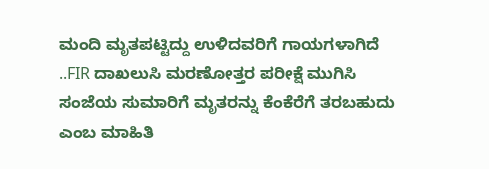ಮಂದಿ ಮೃತಪಟ್ಟಿದ್ದು ಉಳಿದವರಿಗೆ ಗಾಯಗಳಾಗಿದೆ ..FIR ದಾಖಲುಸಿ ಮರಣೋತ್ತರ ಪರೀಕ್ಷೆ ಮುಗಿಸಿ ಸಂಜೆಯ ಸುಮಾರಿಗೆ ಮೃತರನ್ನು ಕೆಂಕೆರೆಗೆ ತರಬಹುದು ಎಂಬ ಮಾಹಿತಿ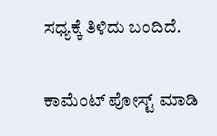ಸಧ್ಯಕ್ಕೆ ತಿಳಿದು ಬಂದಿದೆ.


ಕಾಮೆಂಟ್‌‌ ಪೋಸ್ಟ್‌ ಮಾಡಿ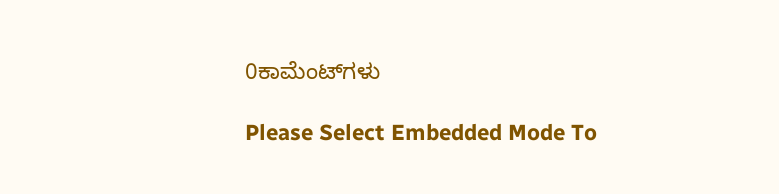0ಕಾಮೆಂಟ್‌ಗಳು

Please Select Embedded Mode To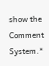show the Comment System.*